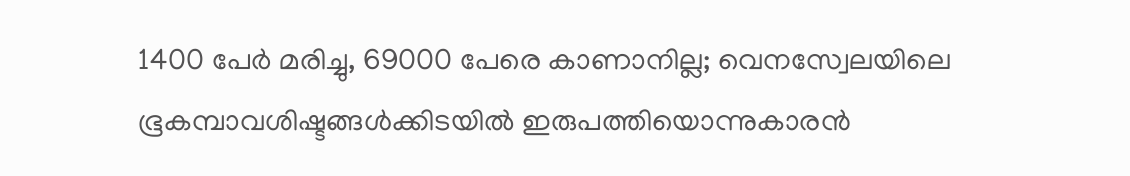1400 പേര്‍ മരിച്ചു, 69000 പേരെ കാണാനില്ല; വെനസ്വേലയിലെ ഭൂകമ്പാവശിഷ്ടങ്ങള്‍ക്കിടയില്‍ ഇരുപത്തിയൊന്നുകാരന്‍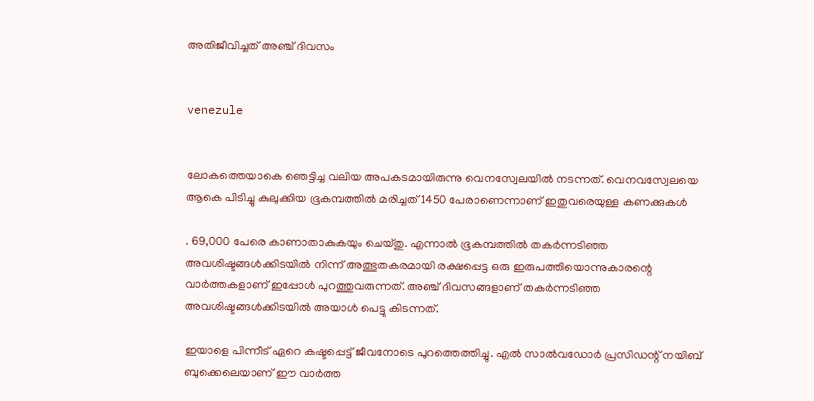അതിജീവിച്ചത് അഞ്ച് ദിവസം


venezule


ലോകത്തെയാകെ ഞെട്ടിച്ച വലിയ അപകടമായിരുന്നു വെനസ്വേലയില്‍ നടന്നത്. വെനവസ്വേലയെ ആകെ പിടിച്ചു കുലുക്കിയ ഭൂകമ്പത്തില്‍ മരിച്ചത് 1450 പേരാണെന്നാണ് ഇതുവരെയുള്ള കണക്കുകള്‍

. 69,000 പേരെ കാണാതാകുകയും ചെയ്തു. എന്നാല്‍ ഭൂകമ്പത്തില്‍ തകര്‍ന്നടിഞ്ഞ അവശിഷ്ടങ്ങള്‍ക്കിടയില്‍ നിന്ന് അത്ഭുതകരമായി രക്ഷപ്പെട്ട ഒരു ഇരുപത്തിയൊന്നുകാരന്റെ വാര്‍ത്തകളാണ് ഇപ്പോള്‍ പുറത്തുവരുന്നത്. അഞ്ച് ദിവസങ്ങളാണ് തകര്‍ന്നടിഞ്ഞ അവശിഷ്ടങ്ങള്‍ക്കിടയില്‍ അയാള്‍ പെട്ടു കിടന്നത്.

ഇയാളെ പിന്നീട് ഏറെ കഷ്ടപ്പെട്ട് ജീവനോടെ പുറത്തെത്തിച്ചു. എല്‍ സാല്‍വഡോര്‍ പ്രസിഡന്റ് നയിബ് ബുക്കെലെയാണ് ഈ വാര്‍ത്ത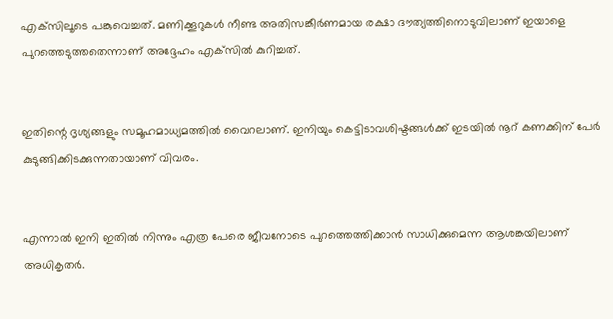എക്‌സിലൂടെ പങ്കുവെച്ചത്. മണിക്കൂറുകള്‍ നീണ്ട അതിസങ്കീര്‍ണമായ രക്ഷാ ദൗത്യത്തിനൊടുവിലാണ് ഇയാളെ പുറത്തെടുത്തതെന്നാണ് അദ്ദേഹം എക്‌സില്‍ കുറിച്ചത്.


ഇതിന്റെ ദൃശ്യങ്ങളും സമൂഹമാധ്യമത്തില്‍ വൈറലാണ്. ഇനിയും കെട്ടിടാവശിഷ്ടങ്ങള്‍ക്ക് ഇടയില്‍ നൂറ് കണക്കിന് പേര്‍ കുടുങ്ങിക്കിടക്കുന്നതായാണ് വിവരം.


എന്നാല്‍ ഇനി ഇതില്‍ നിന്നും എത്ര പേരെ ജീവനോടെ പുറത്തെത്തിക്കാന്‍ സാധിക്കുമെന്ന ആശങ്കയിലാണ് അധികൃതര്‍.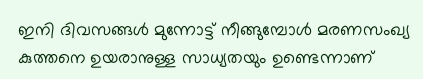ഇനി ദിവസങ്ങള്‍ മുന്നോട്ട് നീങ്ങുമ്പോള്‍ മരണസംഖ്യ കുത്തനെ ഉയരാനുള്ള സാധ്യതയും ഉണ്ടെന്നാണ്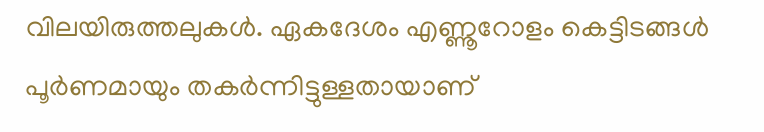വിലയിരുത്തലുകള്‍. ഏകദേശം എണ്ണൂറോളം കെട്ടിടങ്ങള്‍ പൂര്‍ണമായും തകര്‍ന്നിട്ടുള്ളതായാണ്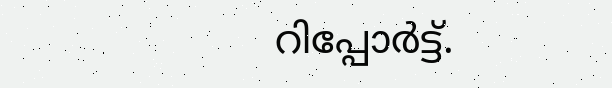റിപ്പോര്‍ട്ട്.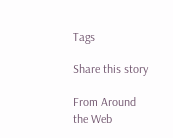Tags

Share this story

From Around the Web